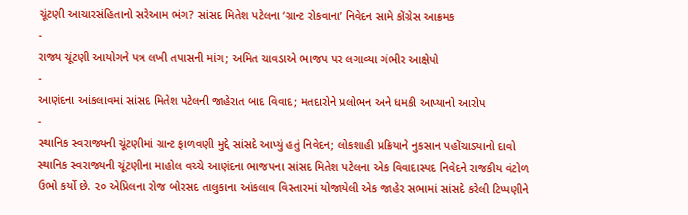ચૂંટણી આચારસંહિતાનો સરેઆમ ભંગ? સાંસદ મિતેશ પટેલના ‘ગ્રાન્ટ રોકવાના’ નિવેદન સામે કોંગ્રેસ આક્રમક
-
રાજ્ય ચૂંટણી આયોગને પત્ર લખી તપાસની માંગ; અમિત ચાવડાએ ભાજપ પર લગાવ્યા ગંભીર આક્ષેપો
-
આણંદના આંકલાવમાં સાંસદ મિતેશ પટેલની જાહેરાત બાદ વિવાદ; મતદારોને પ્રલોભન અને ધમકી આપ્યાનો આરોપ
-
સ્થાનિક સ્વરાજ્યની ચૂંટણીમાં ગ્રાન્ટ ફાળવણી મુદ્દે સાંસદે આપ્યું હતું નિવેદન; લોકશાહી પ્રક્રિયાને નુકસાન પહોંચાડ્યાનો દાવો
સ્થાનિક સ્વરાજ્યની ચૂંટણીના માહોલ વચ્ચે આણંદના ભાજપના સાંસદ મિતેશ પટેલના એક વિવાદાસ્પદ નિવેદને રાજકીય વંટોળ ઉભો કર્યો છે. ૨૦ એપ્રિલના રોજ બોરસદ તાલુકાના આંકલાવ વિસ્તારમાં યોજાયેલી એક જાહેર સભામાં સાંસદે કરેલી ટિપ્પણીને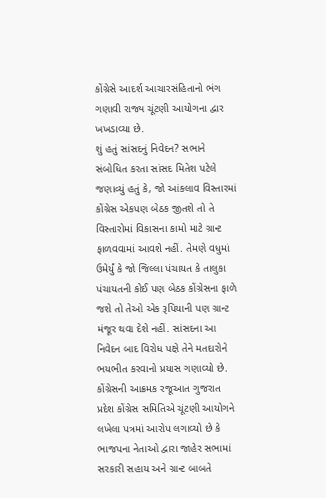કોંગ્રેસે આદર્શ આચારસંહિતાનો ભંગ ગણાવી રાજ્ય ચૂંટણી આયોગના દ્વાર ખખડાવ્યા છે.
શું હતું સાંસદનું નિવેદન? સભાને સંબોધિત કરતા સાંસદ મિતેશ પટેલે જણાવ્યું હતું કે, જો આંકલાવ વિસ્તારમાં કોંગ્રેસ એકપણ બેઠક જીતશે તો તે વિસ્તારોમાં વિકાસના કામો માટે ગ્રાન્ટ ફાળવવામાં આવશે નહીં. તેમણે વધુમાં ઉમેર્યું કે જો જિલ્લા પંચાયત કે તાલુકા પંચાયતની કોઈ પણ બેઠક કોંગ્રેસના ફાળે જશે તો તેઓ એક રૂપિયાની પણ ગ્રાન્ટ મંજૂર થવા દેશે નહીં. સાંસદના આ નિવેદન બાદ વિરોધ પક્ષે તેને મતદારોને ભયભીત કરવાનો પ્રયાસ ગણાવ્યો છે.
કોંગ્રેસની આક્રમક રજૂઆત ગુજરાત પ્રદેશ કોંગ્રેસ સમિતિએ ચૂંટણી આયોગને લખેલા પત્રમાં આરોપ લગાવ્યો છે કે ભાજપના નેતાઓ દ્વારા જાહેર સભામાં સરકારી સહાય અને ગ્રાન્ટ બાબતે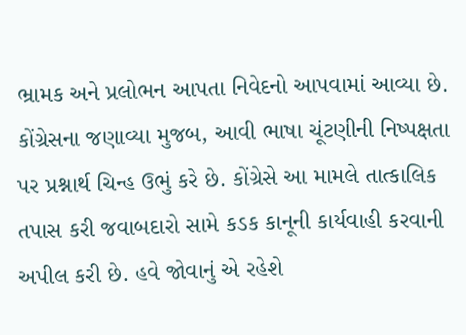ભ્રામક અને પ્રલોભન આપતા નિવેદનો આપવામાં આવ્યા છે. કોંગ્રેસના જણાવ્યા મુજબ, આવી ભાષા ચૂંટણીની નિષ્પક્ષતા પર પ્રશ્નાર્થ ચિન્હ ઉભું કરે છે. કોંગ્રેસે આ મામલે તાત્કાલિક તપાસ કરી જવાબદારો સામે કડક કાનૂની કાર્યવાહી કરવાની અપીલ કરી છે. હવે જોવાનું એ રહેશે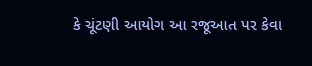કે ચૂંટણી આયોગ આ રજૂઆત પર કેવા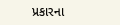પ્રકારના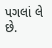પગલાં લે છે.